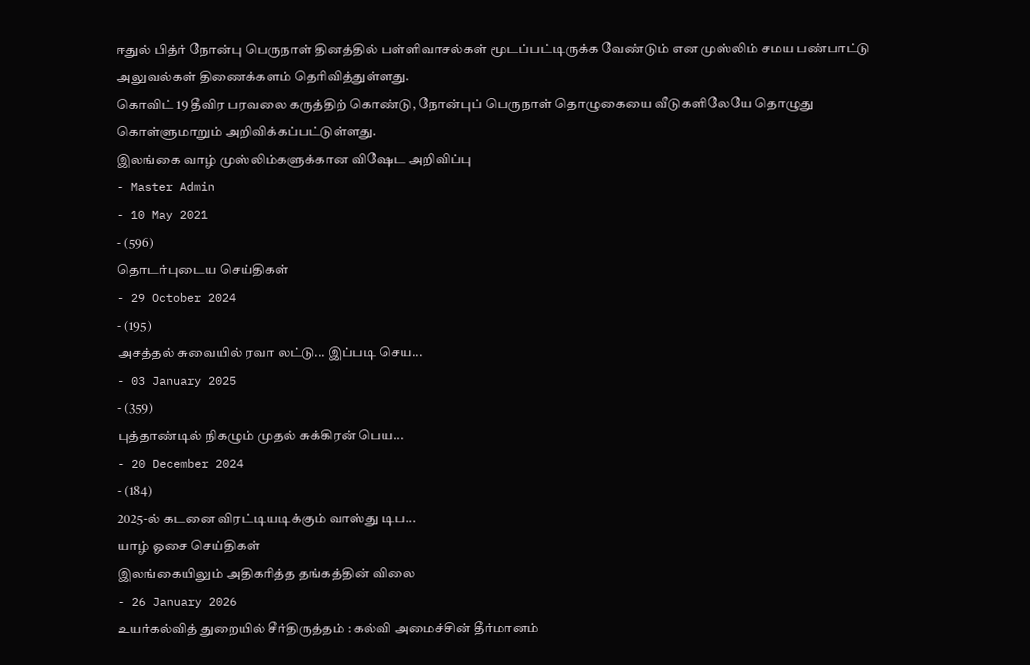ஈதுல் பித்ர் நோன்பு பெருநாள் தினத்தில் பள்ளிவாசல்கள் மூடப்பட்டிருக்க வேண்டும் என முஸ்லிம் சமய பண்பாட்டு அலுவல்கள் திணைக்களம் தெரிவித்துள்ளது.
கொவிட் 19 தீவிர பரவலை கருத்திற் கொண்டு, நோன்புப் பெருநாள் தொழுகையை வீடுகளிலேயே தொழுது கொள்ளுமாறும் அறிவிக்கப்பட்டுள்ளது.
இலங்கை வாழ் முஸ்லிம்களுக்கான விஷேட அறிவிப்பு
- Master Admin
- 10 May 2021
- (596)
தொடர்புடைய செய்திகள்
- 29 October 2024
- (195)
அசத்தல் சுவையில் ரவா லட்டு... இப்படி செய...
- 03 January 2025
- (359)
புத்தாண்டில் நிகழும் முதல் சுக்கிரன் பெய...
- 20 December 2024
- (184)
2025-ல் கடனை விரட்டியடிக்கும் வாஸ்து டிப...
யாழ் ஓசை செய்திகள்
இலங்கையிலும் அதிகரித்த தங்கத்தின் விலை
- 26 January 2026
உயர்கல்வித் துறையில் சீர்திருத்தம் : கல்வி அமைச்சின் தீர்மானம்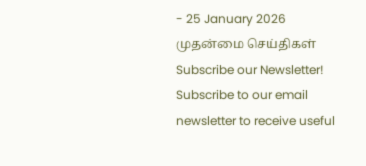- 25 January 2026
முதன்மை செய்திகள்
Subscribe our Newsletter!
Subscribe to our email newsletter to receive useful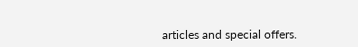articles and special offers.